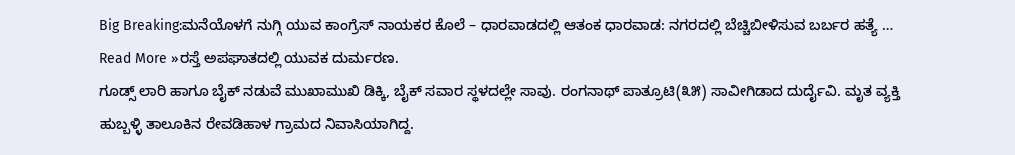Big Breaking:ಮನೆಯೊಳಗೆ ನುಗ್ಗಿ ಯುವ ಕಾಂಗ್ರೆಸ್ ನಾಯಕರ ಕೊಲೆ – ಧಾರವಾಡದಲ್ಲಿ ಆತಂಕ ಧಾರವಾಡ: ನಗರದಲ್ಲಿ ಬೆಚ್ಚಿಬೀಳಿಸುವ ಬರ್ಬರ ಹತ್ಯೆ …
Read More »ರಸ್ತೆ ಅಪಘಾತದಲ್ಲಿ ಯುವಕ ದುರ್ಮರಣ.
ಗೂಡ್ಸ್ ಲಾರಿ ಹಾಗೂ ಬೈಕ್ ನಡುವೆ ಮುಖಾಮುಖಿ ಡಿಕ್ಕಿ, ಬೈಕ್ ಸವಾರ ಸ್ಥಳದಲ್ಲೇ ಸಾವು. ರಂಗನಾಥ್ ಪಾತ್ರೂಟಿ(೩೫) ಸಾವೀಗಿಡಾದ ದುರ್ದೈವಿ. ಮೃತ ವ್ಯಕ್ತಿ ಹುಬ್ಬಳ್ಳಿ ತಾಲೂಕಿನ ರೇವಡಿಹಾಳ ಗ್ರಾಮದ ನಿವಾಸಿಯಾಗಿದ್ದ.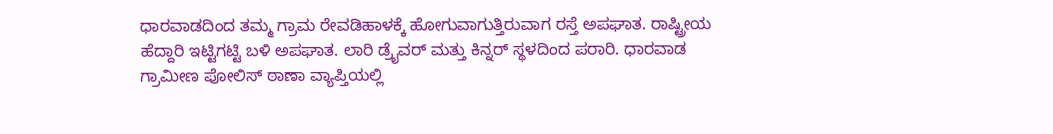ಧಾರವಾಡದಿಂದ ತಮ್ಮ ಗ್ರಾಮ ರೇವಡಿಹಾಳಕ್ಕೆ ಹೋಗುವಾಗುತ್ತಿರುವಾಗ ರಸ್ತೆ ಅಪಘಾತ. ರಾಷ್ಟ್ರೀಯ ಹೆದ್ದಾರಿ ಇಟ್ಟಿಗಟ್ಟಿ ಬಳಿ ಅಪಘಾತ. ಲಾರಿ ಡ್ರೈವರ್ ಮತ್ತು ಕಿನ್ನರ್ ಸ್ಥಳದಿಂದ ಪರಾರಿ. ಧಾರವಾಡ ಗ್ರಾಮೀಣ ಪೋಲಿಸ್ ಠಾಣಾ ವ್ಯಾಪ್ತಿಯಲ್ಲಿ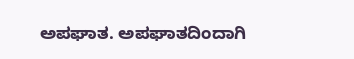ಅಪಘಾತ. ಅಪಘಾತದಿಂದಾಗಿ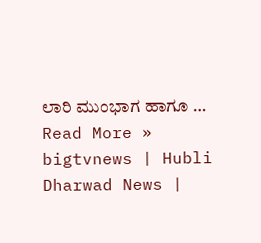ಲಾರಿ ಮುಂಭಾಗ ಹಾಗೂ …
Read More »
bigtvnews | Hubli Dharwad News |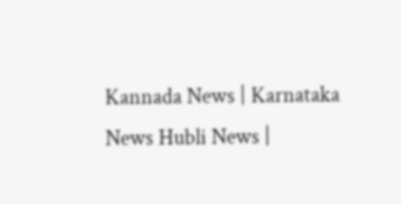Kannada News | Karnataka News Hubli News |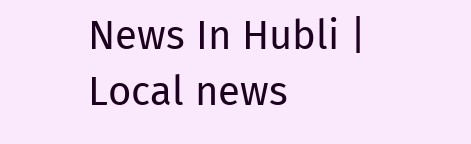News In Hubli | Local news